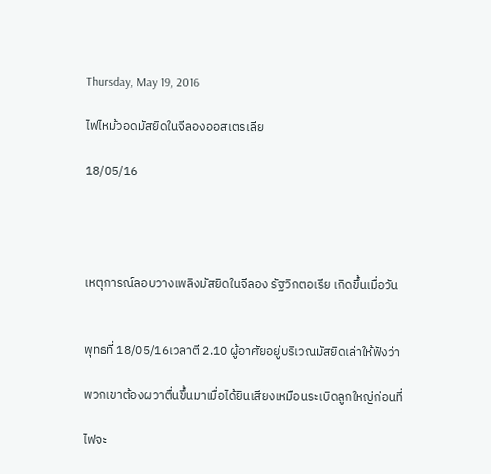Thursday, May 19, 2016

ไฟไหม้วอดมัสยิดในจีลองออสเตรเลีย

18/05/16




เหตุการณ์ลอบวางเพลิงมัสยิดในจีลอง รัฐวิกตอเรีย เกิดขึ้นเมื่อวัน


พุทธที่ 18/05/16เวลาตี 2.10 ผู้อาศัยอยู่บริเวณมัสยิดเล่าให้ฟังว่า

พวกเขาต้องผวาตื่นขึ้นมาเมื่อได้ยินเสียงเหมือนระเบิดลูกใหญ่ก่อนที่

ไฟจะ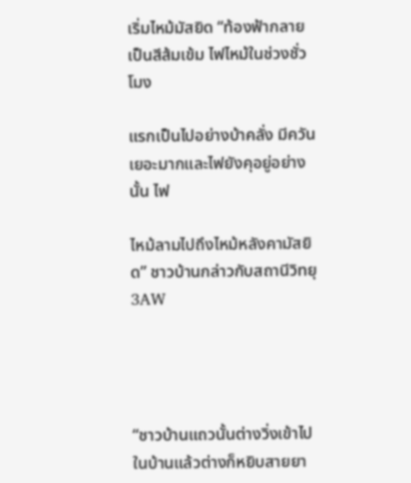เริ่มไหม้มัสยิด “ท้องฟ้ากลายเป็นสีส้มเข้ม ไฟไหม้ในช่วงชั่วโมง

แรกเป็นไปอย่างบ้าคลั่ง มีควันเยอะมากและไฟยังคุอยู่อย่างนั้น ไฟ

ไหม้ลามไปถึงไหม้หลังคามัสยิด” ชาวบ้านกล่าวกับสถานีวิทยุ3AW




“ชาวบ้านแถวนั้นต่างวิ่งเข้าไปในบ้านแล้วต่างก็หยิบสายยา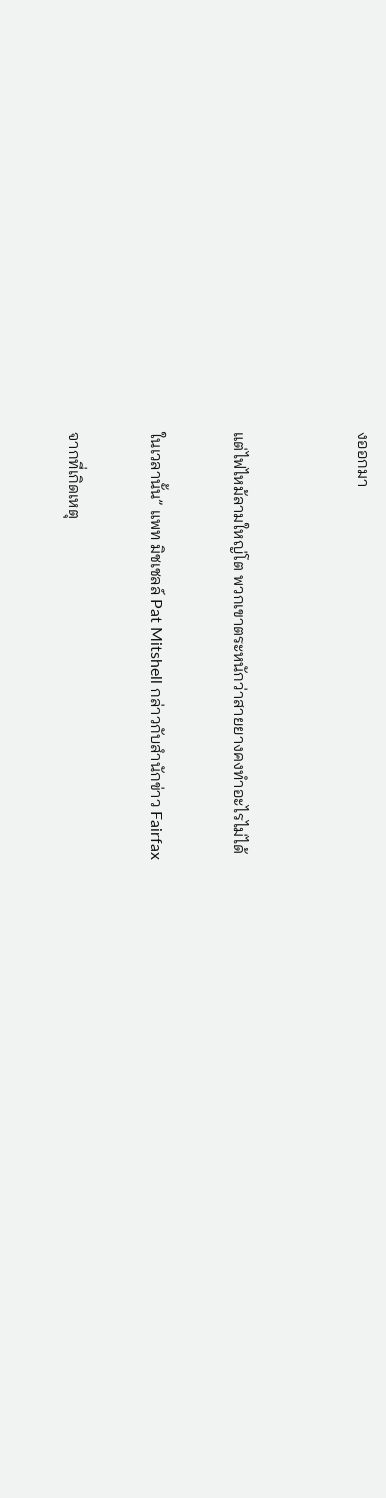งออกมา


แต่ไฟไหม้ลามใหญ่โต พวกเขาตระหนักว่าสายยางคงทำอะไรไม่ได้

ในเวลานั้น” แพท มิชเชลล์ Pat Mitshell กล่าวกับสำนักข่าว Fairfax

จากที่เกิดเหตุ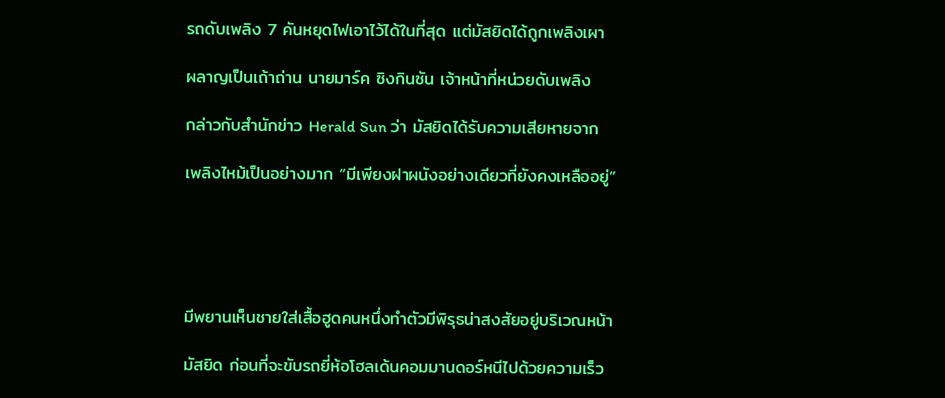รถดับเพลิง 7 คันหยุดไฟเอาไว้ได้ในที่สุด แต่มัสยิดได้ถูกเพลิงเผา

ผลาญเป็นเถ้าถ่าน นายมาร์ค ซิงกินซัน เจ้าหน้าที่หน่วยดับเพลิง

กล่าวกับสำนักข่าว Herald Sun ว่า มัสยิดได้รับความเสียหายจาก

เพลิงไหม้เป็นอย่างมาก “มีเพียงฝาผนังอย่างเดียวที่ยังคงเหลืออยู่”





มีพยานเห็นชายใส่เสื้อฮูดคนหนึ่งทำตัวมีพิรุธน่าสงสัยอยู่บริเวณหน้า

มัสยิด ก่อนที่จะขับรถยี่ห้อโฮลเด้นคอมมานดอร์หนีไปด้วยความเร็ว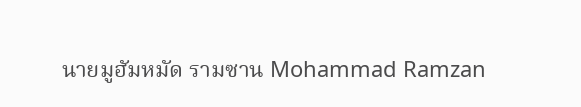นายมูฮัมหมัด รามซาน Mohammad Ramzan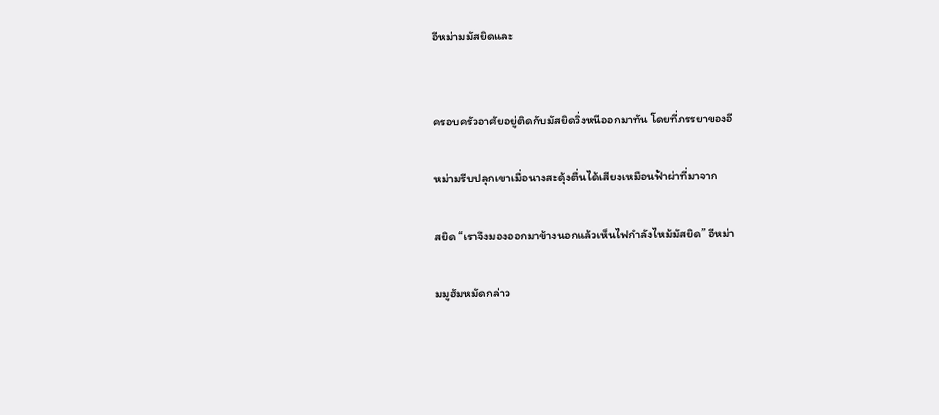อีหม่ามมัสยิดและ


ครอบครัวอาศัยอยู่ติดกับมัสยิดวิ่งหนีออกมาทัน โดยที่ภรรยาของอี

หม่ามรีบปลุกเขาเมื่อนางสะดุ้งตื่นได้เสียงเหมือนฟ้าผ่าที่มาจาก

สยิด “เราจึงมองออกมาข้างนอกแล้วเห็นไฟกำลังไหม้มัสยิด” อีหม่า

มมูฮัมหมัดกล่าว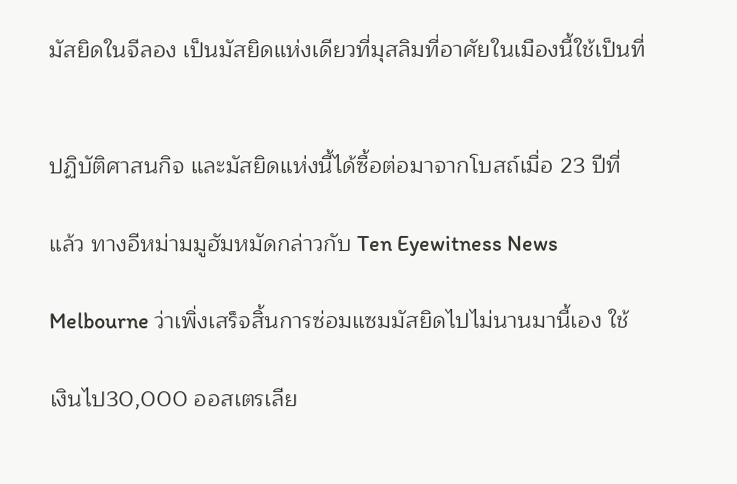มัสยิดในจีลอง เป็นมัสยิดแห่งเดียวที่มุสลิมที่อาศัยในเมืองนี้ใช้เป็นที่


ปฏิบัติศาสนกิจ และมัสยิดแห่งนี้ได้ซื้อต่อมาจากโบสถ์เมื่อ 23 ปีที่

แล้ว ทางอีหม่ามมูฮัมหมัดกล่าวกับ Ten Eyewitness News

Melbourne ว่าเพิ่งเสร็จสิ้นการซ่อมแซมมัสยิดไปไม่นานมานี้เอง ใช้

เงินไป30,000 ออสเตรเลีย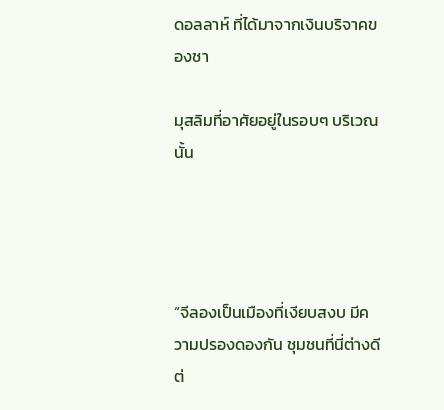ดอลลาห์ ที่ได้มาจากเงินบริจาคของชา

มุสลิมที่อาศัยอยู่ในรอบๆ บริเวณนั้น




“จีลองเป็นเมืองที่เงียบสงบ มีความปรองดองกัน ชุมชนที่นี่ต่างดีต่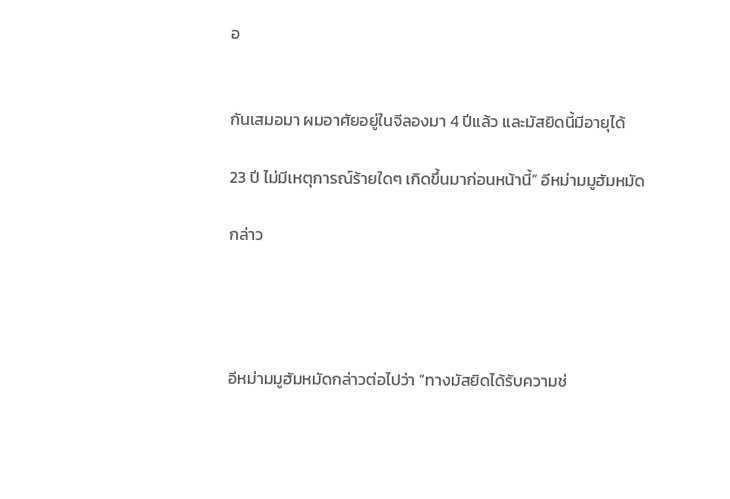อ


กันเสมอมา ผมอาศัยอยู่ในจีลองมา 4 ปีแล้ว และมัสยิดนี้มีอายุได้

23 ปี ไม่มีเหตุการณ์ร้ายใดๆ เกิดขึ้นมาก่อนหน้านี้” อีหม่ามมูฮัมหมัด

กล่าว




อีหม่ามมูฮัมหมัดกล่าวต่อไปว่า “ทางมัสยิดได้รับความช่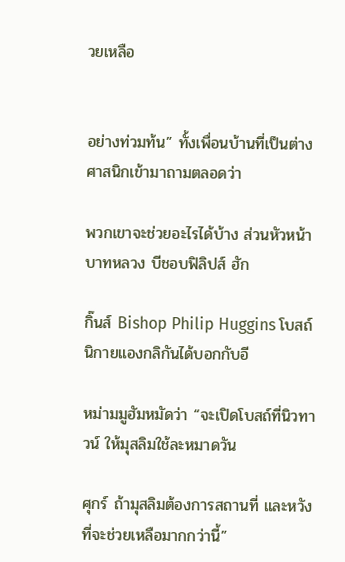วยเหลือ


อย่างท่วมท้น” ทั้งเพื่อนบ้านที่เป็นต่างศาสนิกเข้ามาถามตลอดว่า

พวกเขาจะช่วยอะไรได้บ้าง ส่วนหัวหน้าบาทหลวง บีชอบฟิลิปส์ ฮัก

กิ๊นส์ Bishop Philip Huggins โบสถ์นิกายแองกลิกันได้บอกกับอี

หม่ามมูฮัมหมัดว่า “จะเปิดโบสถ์ที่นิวทาวน์ ให้มุสลิมใช้ละหมาดวัน

ศุกร์ ถ้ามุสลิมต้องการสถานที่ และหวังที่จะช่วยเหลือมากกว่านี้”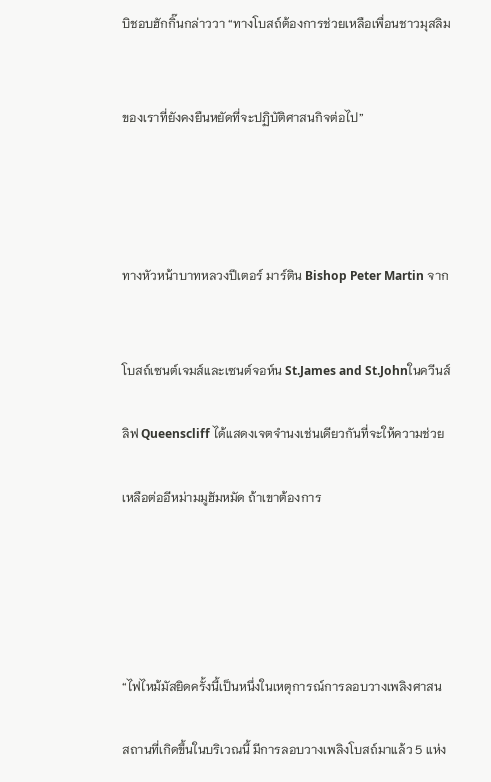บิชอบฮักกิ๊นกล่าววา “ทางโบสถ์ต้องการช่วยเหลือเพื่อนชาวมุสลิม


ของเราที่ยังคงยืนหยัดที่จะปฏิบัติศาสนกิจต่อไป”




ทางหัวหน้าบาทหลวงปีเตอร์ มาร์ติน Bishop Peter Martin จาก


โบสถ์เซนต์เจมส์และเซนต์จอห์น St.James and St.Johnในควีนส์

ลิฟ Queenscliff ได้แสดงเจตจำนงเช่นเดียวกันที่จะให้ความช่วย

เหลือต่ออีหม่ามมูฮัมหมัด ถ้าเขาต้องการ





“ไฟไหม้มัสยิดครั้งนี้เป็นหนึ่งในเหตุการณ์การลอบวางเพลิงศาสน

สถานที่เกิดขึ้นในบริเวณนี้ มีการลอบวางเพลิงโบสถ์มาแล้ว 5 แห่ง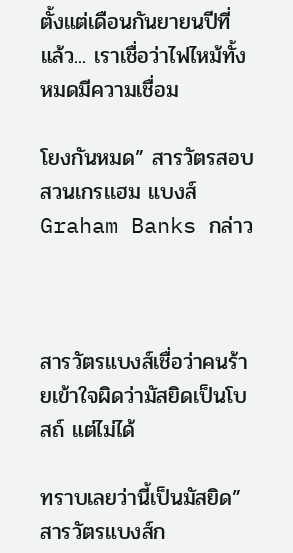ตั้งแต่เดือนกันยายนปีที่แล้ว... เราเชื่อว่าไฟไหม้ทั้งหมดมีความเชื่อม

โยงกันหมด” สารวัตรสอบสวนเกรเเฮม แบงส์ Graham Banks กล่าว



สารวัตรแบงส์เชื่อว่าคนร้ายเข้าใจผิดว่ามัสยิดเป็นโบสถ์ แต่ไม่ได้

ทราบเลยว่านี้เป็นมัสยิด” สารวัตรแบงส์ก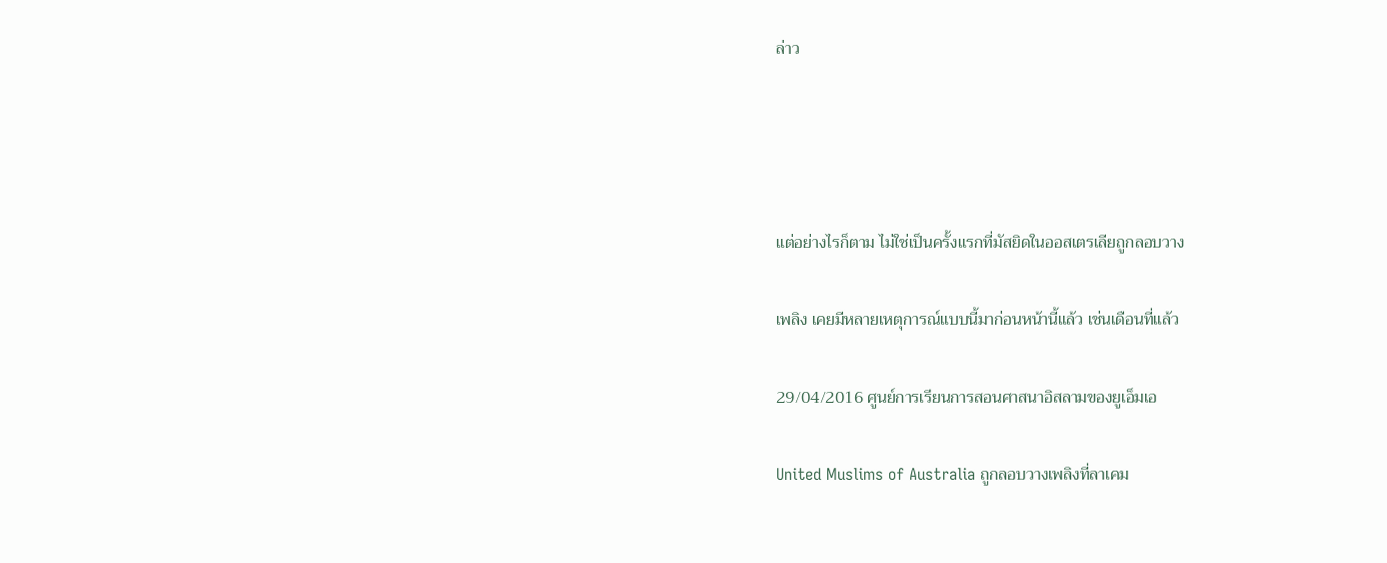ล่าว




แต่อย่างไรก็ตาม ไม่ใช่เป็นครั้งแรกที่มัสยิดในออสเตรเลียถูกลอบวาง

เพลิง เคยมีหลายเหตุการณ์แบบนี้มาก่อนหน้านี้แล้ว เช่นเดือนที่แล้ว

29/04/2016 ศูนย์การเรียนการสอนศาสนาอิสลามของยูเอ็มเอ

United Muslims of Australia ถูกลอบวางเพลิงที่ลาเคม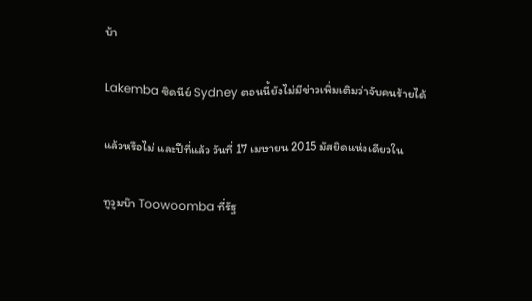บ้า

Lakemba ซิดนีย์ Sydney ตอนนี้ยังไม่มีข่าวเพิ่มเติมว่าจับคนร้ายได้

แล้วหรือไม่ และปีที่แล้ว วันที่ 17 เมษายน 2015 มัสยิดแห่งเดียวใน

ทูวูมบ๊า Toowoomba ที่รัฐ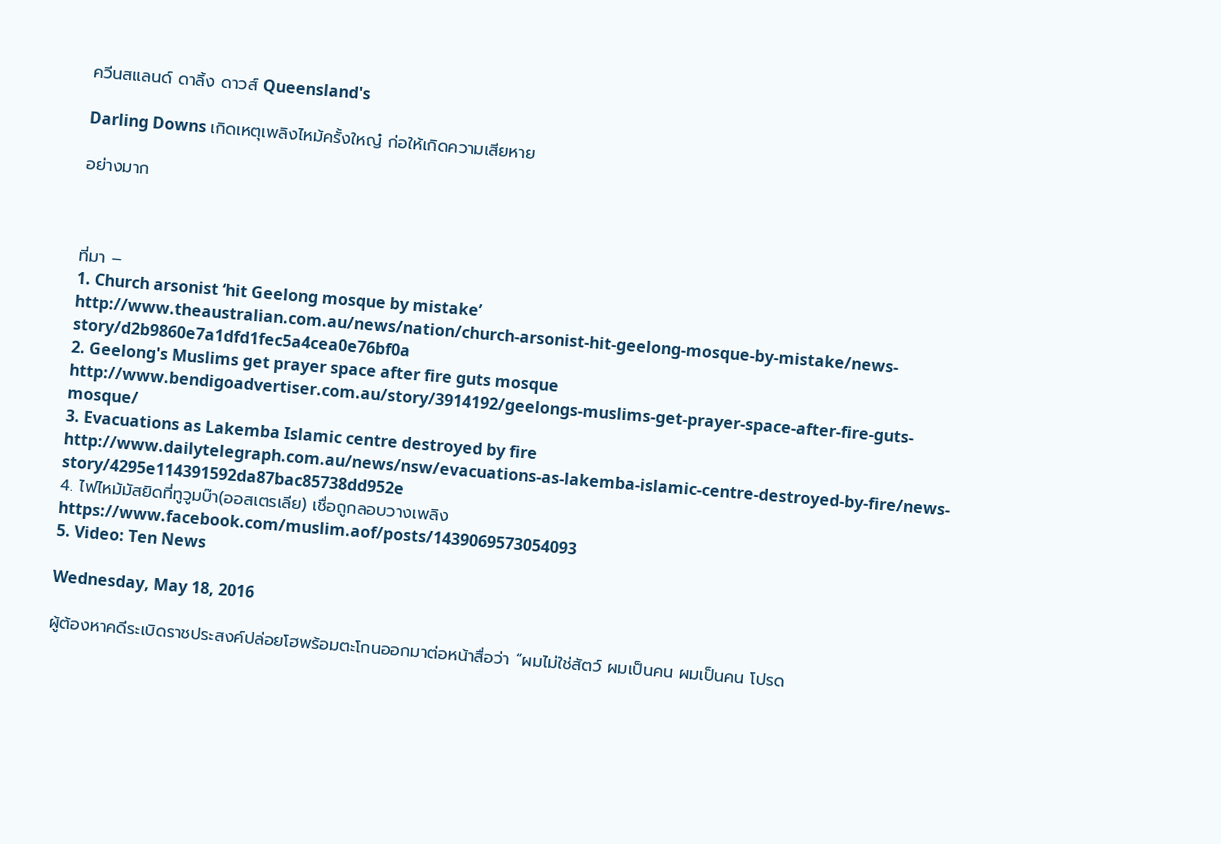ควีนสแลนด์ ดาลิ้ง ดาวส์ Queensland's

Darling Downs เกิดเหตุเพลิงไหม้ครั้งใหญ๋ ก่อให้เกิดความเสียหาย

อย่างมาก



ที่มา –
1. Church arsonist ‘hit Geelong mosque by mistake’
http://www.theaustralian.com.au/news/nation/church-arsonist-hit-geelong-mosque-by-mistake/news-story/d2b9860e7a1dfd1fec5a4cea0e76bf0a
2. Geelong's Muslims get prayer space after fire guts mosque
http://www.bendigoadvertiser.com.au/story/3914192/geelongs-muslims-get-prayer-space-after-fire-guts-mosque/
3. Evacuations as Lakemba Islamic centre destroyed by fire
http://www.dailytelegraph.com.au/news/nsw/evacuations-as-lakemba-islamic-centre-destroyed-by-fire/news-story/4295e114391592da87bac85738dd952e
4. ไฟไหม้มัสยิดที่ทูวูมบ๊า(ออสเตรเลีย) เชื่อถูกลอบวางเพลิง
https://www.facebook.com/muslim.aof/posts/1439069573054093
5. Video: Ten News

Wednesday, May 18, 2016

ผู้ต้องหาคดีระเบิดราชประสงค์ปล่อยโฮพร้อมตะโกนออกมาต่อหน้าสื่อว่า “ผมไม่ใช่สัตว์ ผมเป็นคน ผมเป็นคน โปรด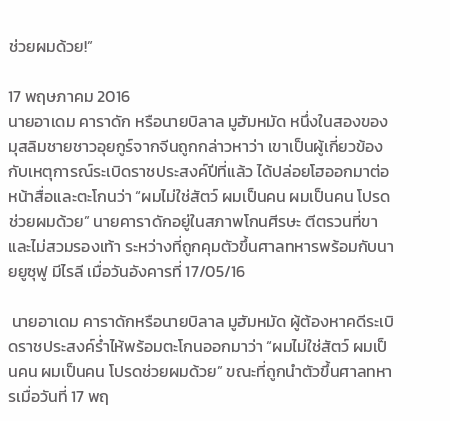ช่วยผมด้วย!”

17 พฤษภาคม 2016
นายอาเดม คาราดัก หรือนายบิลาล มูฮัมหมัด หนึ่งในสองของมุสลิมชายชาวอุยกูร์จากจีนถูกกล่าวหาว่า เขาเป็นผู้เกี่ยวข้องกับเหตุการณ์ระเบิดราชประสงค์ปีที่แล้ว ได้ปล่อยโฮออกมาต่อหน้าสื่อและตะโกนว่า “ผมไม่ใช่สัตว์ ผมเป็นคน ผมเป็นคน โปรดช่วยผมด้วย” นายคาราดักอยู่ในสภาพโกนศีรษะ ตีตรวนที่ขา และไม่สวมรองเท้า ระหว่างที่ถูกคุมตัวขึ้นศาลทหารพร้อมกับนายยูซุฟู มีไรลี เมื่อวันอังคารที่ 17/05/16

 นายอาเดม คาราดักหรือนายบิลาล มูฮัมหมัด ผู้ต้องหาคดีระเบิดราชประสงค์ร่ำไห้พร้อมตะโกนออกมาว่า “ผมไม่ใช่สัตว์ ผมเป็นคน ผมเป็นคน โปรดช่วยผมด้วย” ขณะที่ถูกนำตัวขึ้นศาลทหารเมื่อวันที่ 17 พฤ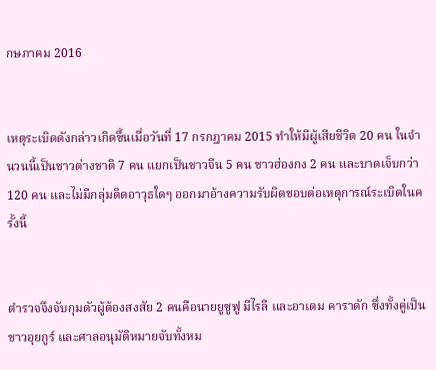กษภาคม 2016


เหตุระเบิดดังกล่าวเกิดขึ้นเมื่อวันที่ 17 กรกฎาคม 2015 ทำให้มีผู้เสียชีวิต 20 คน ในจำนวนนี้เป็นชาวต่างชาติ 7 คน แยกเป็นชาวจีน 5 คน ชาวฮ่องกง 2 คน และบาดเจ็บกว่า 120 คน และไม่มีกลุ่มติดอาวุธใดๆ ออกมาอ้างความรับผิดชอบต่อเหตุการณ์ระเบิดในครั้งนี้


ตำรวจจึงจับกุมตัวผู้ต้องสงสัย 2 คนคือนายยูซูฟู มีไรลี และอาเดม คาราดัก ซึ่งทั้งคู่เป็นชาวอุยกูร์ และศาลอนุมัติหมายจับทั้งหม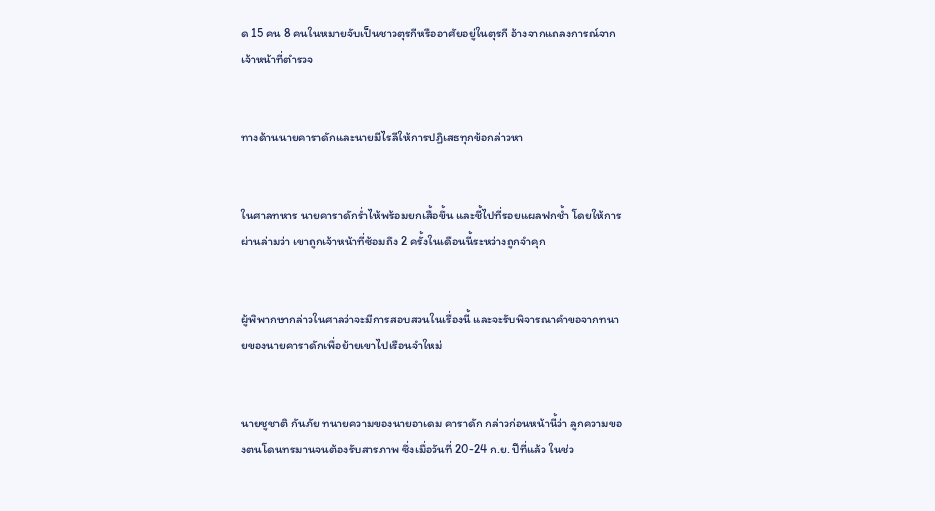ด 15 คน 8 คนในหมายจับเป็นชาวตุรกีหรืออาศัยอยู่ในตุรกี อ้างจากแถลงการณ์จากเจ้าหน้าที่ตำรวจ


ทางด้านนายคาราดักและนายมีไรลีให้การปฏิเสธทุกข้อกล่าวหา


ในศาลทหาร นายคาราดักร่ำไห้พร้อมยกเสื้อขึ้น และชี้ไปที่รอยแผลฟกช้ำ โดยให้การผ่านล่ามว่า เขาถูกเจ้าหน้าที่ซ้อมถึง 2 ครั้งในเดือนนี้ระหว่างถูกจำคุก


ผู้พิพากษากล่าวในศาลว่าจะมีการสอบสวนในเรื่องนี้ และจะรับพิจารณาคำขอจากทนายของนายคาราดักเพื่อย้ายเขาไปเรือนจำใหม่


นายชูชาติ กันภัย ทนายความของนายอาเดม คาราดัก กล่าวก่อนหน้านี้ว่า ลูกความของตนโดนทรมานจนต้องรับสารภาพ ซึ่งเมื่อวันที่ 20-24 ก.ย. ปีที่แล้ว ในช่ว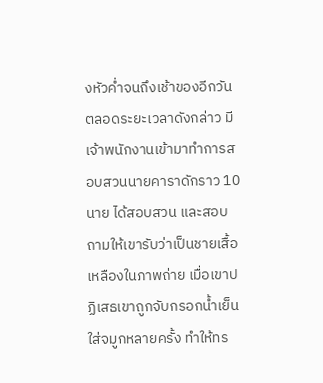งหัวค่ำจนถึงเช้าของอีกวันตลอดระยะเวลาดังกล่าว มีเจ้าพนักงานเข้ามาทำการสอบสวนนายคาราดักราว 10 นาย ได้สอบสวน และสอบถามให้เขารับว่าเป็นชายเสื้อเหลืองในภาพถ่าย เมื่อเขาปฏิเสธเขาถูกจับกรอกน้ำเย็นใส่จมูกหลายครั้ง ทำให้ทร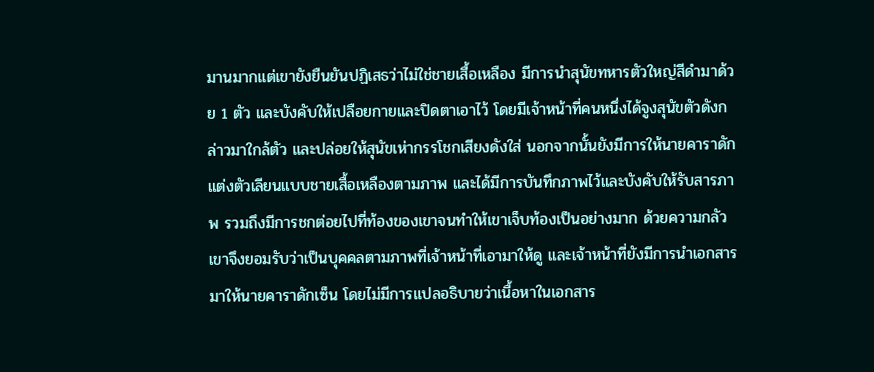มานมากแต่เขายังยืนยันปฏิเสธว่าไม่ใช่ชายเสื้อเหลือง มีการนำสุนัขทหารตัวใหญ่สีดำมาด้วย 1 ตัว และบังคับให้เปลือยกายและปิดตาเอาไว้ โดยมีเจ้าหน้าที่คนหนึ่งได้จูงสุนัขตัวดังกล่าวมาใกล้ตัว และปล่อยให้สุนัขเห่ากรรโชกเสียงดังใส่ นอกจากนั้นยังมีการให้นายคาราดักแต่งตัวเลียนแบบชายเสื้อเหลืองตามภาพ และได้มีการบันทึกภาพไว้และบังคับให้รับสารภาพ รวมถึงมีการชกต่อยไปที่ท้องของเขาจนทำให้เขาเจ็บท้องเป็นอย่างมาก ด้วยความกลัวเขาจึงยอมรับว่าเป็นบุคคลตามภาพที่เจ้าหน้าที่เอามาให้ดู และเจ้าหน้าที่ยังมีการนำเอกสารมาให้นายคาราดักเซ็น โดยไม่มีการแปลอธิบายว่าเนื้อหาในเอกสาร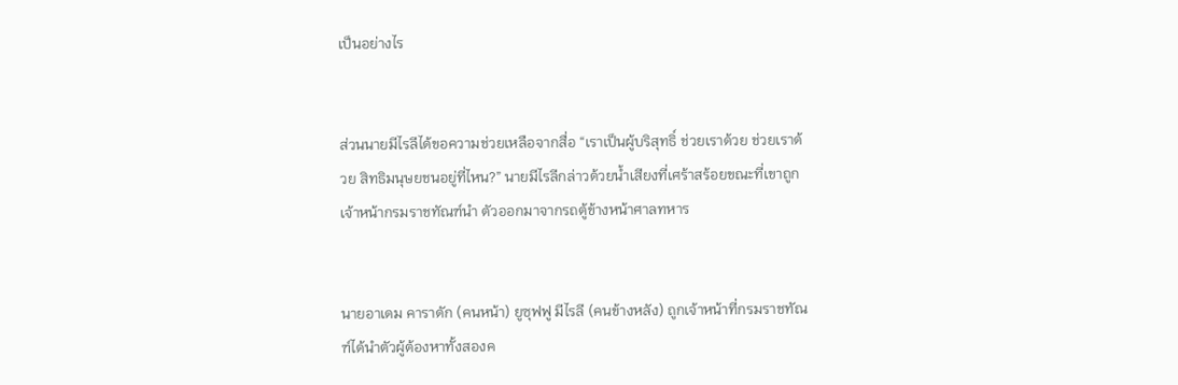เป็นอย่างไร


ส่วนนายมีไรลีได้ขอความช่วยเหลือจากสื่อ “เราเป็นผู้บริสุทธิ์ ช่วยเราด้วย ช่วยเราด้วย สิทธิมนุษยชนอยู่ที่ไหน?” นายมีไรลีกล่าวด้วยน้ำเสียงที่เศร้าสร้อยขณะที่เขาถูกเจ้าหน้ากรมราชทัณฑ์นำ ตัวออกมาจากรถตู้ข้างหน้าศาลทหาร


นายอาเดม คาราดัก (คนหน้า) ยูซุฟฟู มีไรลี (คนข้างหลัง) ถูกเจ้าหน้าที่กรมราชทัณฑ์ได้นำตัวผู้ต้องหาทั้งสองค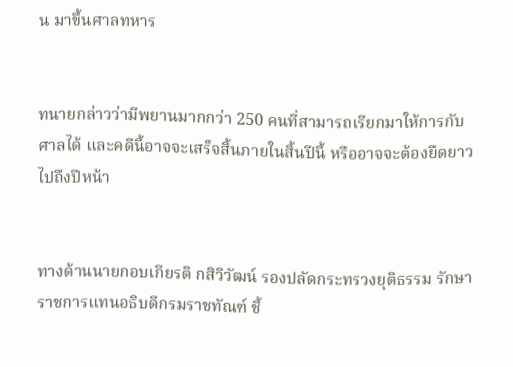น มาขึ้นศาลทหาร


ทนายกล่าวว่ามีพยานมากกว่า 250 คนที่สามารถเรียกมาให้การกับศาลได้ และคดีนี้อาจจะเสร็จสิ้นภายในสิ้นปีนี้ หรืออาจจะต้องยืดยาวไปถึงปีหน้า


ทางด้านนายกอบเกียรติ กสิวิวัฒน์ รองปลัดกระทรวงยุติธรรม รักษาราชการแทนอธิบดีกรมราชทัณฑ์ ชี้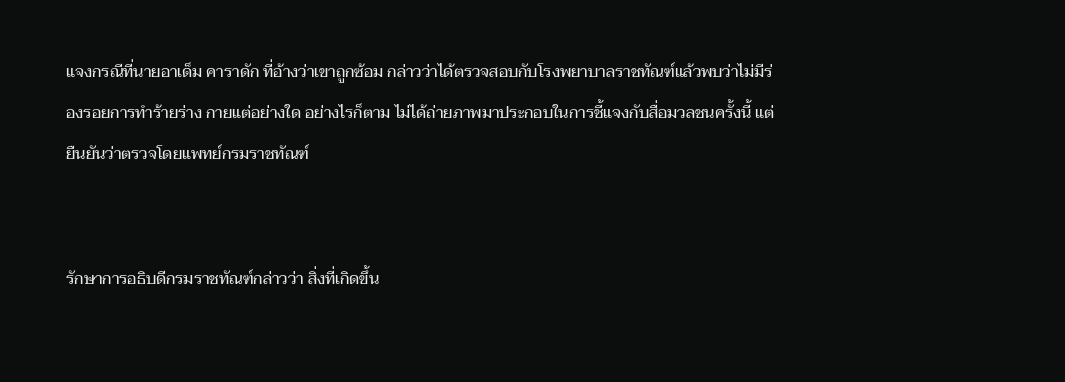แจงกรณีที่นายอาเด็ม คาราดัก ที่อ้างว่าเขาถูกซ้อม กล่าวว่าได้ตรวจสอบกับโรงพยาบาลราชทัณฑ์แล้วพบว่าไม่มีร่องรอยการทำร้ายร่าง กายแต่อย่างใด อย่างไรก็ตาม ไม่ได้ถ่ายภาพมาประกอบในการชี้แจงกับสื่อมวลชนครั้งนี้ แต่ยืนยันว่าตรวจโดยแพทย์กรมราชทัณฑ์


รักษาการอธิบดีกรมราชทัณฑ์กล่าวว่า สิ่งที่เกิดขึ้น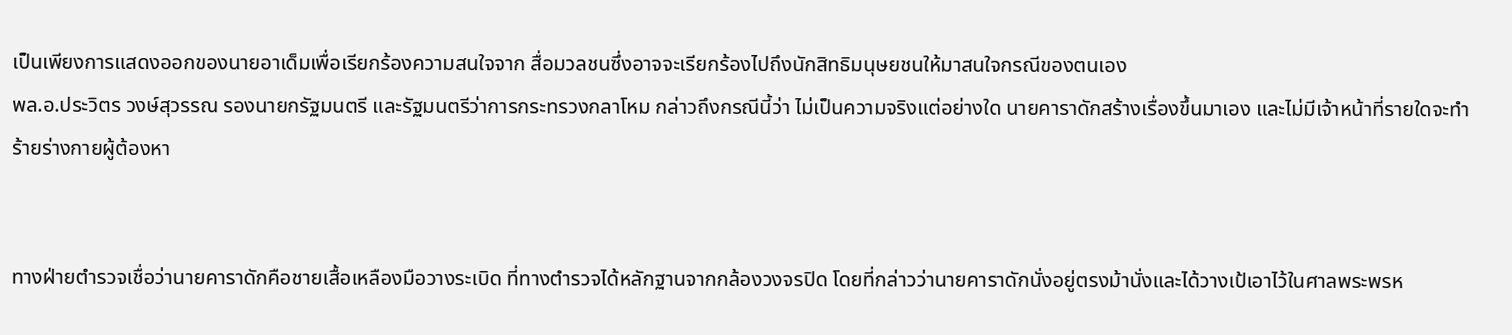เป็นเพียงการแสดงออกของนายอาเด็มเพื่อเรียกร้องความสนใจจาก สื่อมวลชนซึ่งอาจจะเรียกร้องไปถึงนักสิทธิมนุษยชนให้มาสนใจกรณีของตนเอง
พล.อ.ประวิตร วงษ์สุวรรณ รองนายกรัฐมนตรี และรัฐมนตรีว่าการกระทรวงกลาโหม กล่าวถึงกรณีนี้ว่า ไม่เป็นความจริงแต่อย่างใด นายคาราดักสร้างเรื่องขึ้นมาเอง และไม่มีเจ้าหน้าที่รายใดจะทำร้ายร่างกายผู้ต้องหา


ทางฝ่ายตำรวจเชื่อว่านายคาราดักคือชายเสื้อเหลืองมือวางระเบิด ที่ทางตำรวจได้หลักฐานจากกล้องวงจรปิด โดยที่กล่าวว่านายคาราดักนั่งอยู่ตรงม้านั่งและได้วางเป้เอาไว้ในศาลพระพรห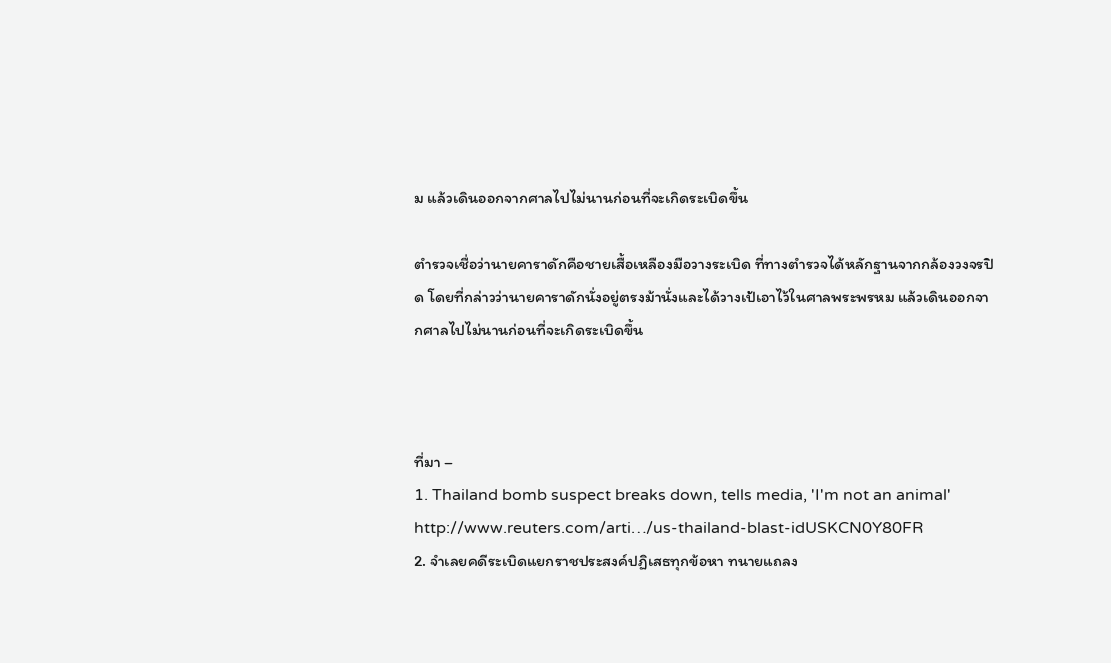ม แล้วเดินออกจากศาลไปไม่นานก่อนที่จะเกิดระเบิดขึ้น

ตำรวจเชื่อว่านายคาราดักคือชายเสื้อเหลืองมือวางระเบิด ที่ทางตำรวจได้หลักฐานจากกล้องวงจรปิด โดยที่กล่าวว่านายคาราดักนั่งอยู่ตรงม้านั่งและได้วางเป้เอาไว้ในศาลพระพรหม แล้วเดินออกจากศาลไปไม่นานก่อนที่จะเกิดระเบิดขึ้น



ที่มา –
1. Thailand bomb suspect breaks down, tells media, 'I'm not an animal'
http://www.reuters.com/arti…/us-thailand-blast-idUSKCN0Y80FR
2. จำเลยคดีระเบิดแยกราชประสงค์ปฏิเสธทุกข้อหา ทนายแถลง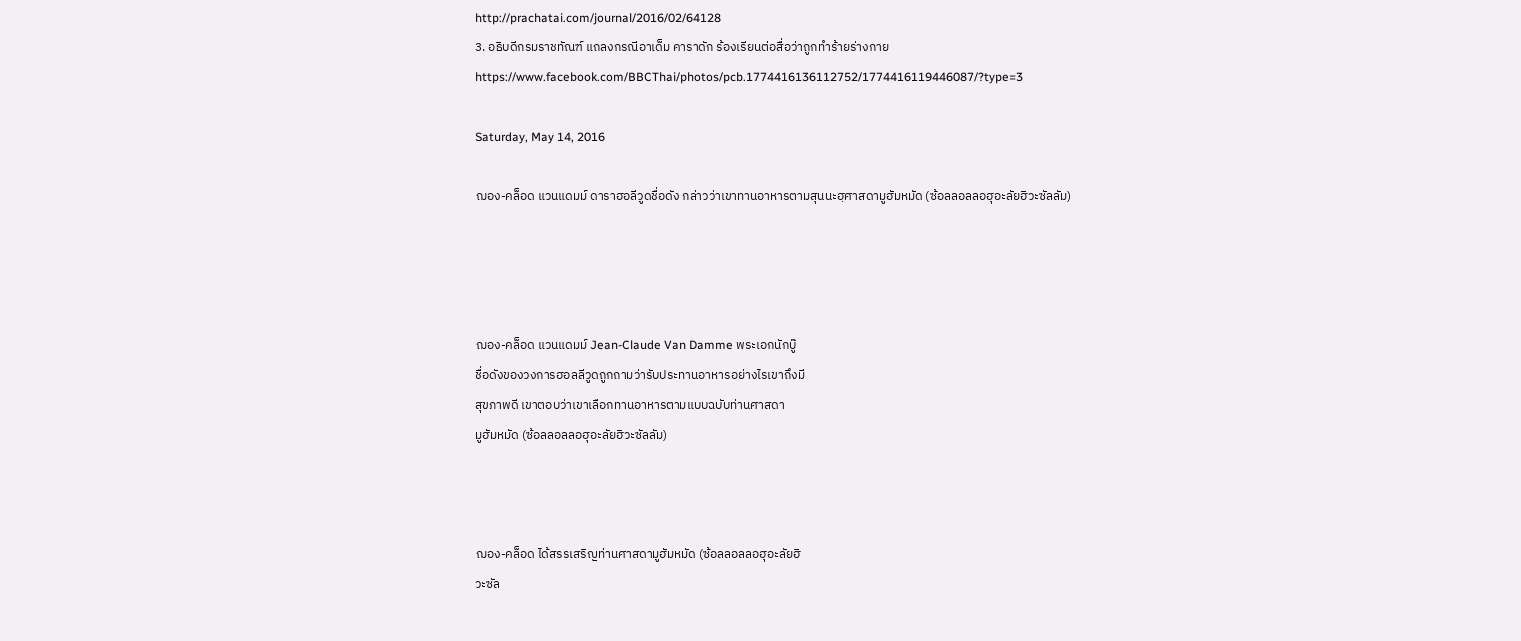http://prachatai.com/journal/2016/02/64128
3. อธิบดีกรมราชทัณฑ์ แถลงกรณีอาเด็ม คาราดัก ร้องเรียนต่อสื่อว่าถูกทำร้ายร่างกาย
https://www.facebook.com/BBCThai/photos/pcb.1774416136112752/1774416119446087/?type=3

Saturday, May 14, 2016

ฌอง-คล็อด แวนแดมม์ ดาราฮอลีวูดชื่อดัง กล่าวว่าเขาทานอาหารตามสุนนะฮฺศาสดามูฮัมหมัด (ซ้อลลอลลอฮุอะลัยฮิวะซัลลัม)




ฌอง-คล็อด แวนแดมม์ Jean-Claude Van Damme พระเอกนักบู๊
ชื่อดังของวงการฮอลลีวูดถูกถามว่ารับประทานอาหารอย่างไรเขาถึงมี
สุขภาพดี เขาตอบว่าเขาเลือกทานอาหารตามแบบฉบับท่านศาสดา
มูฮัมหมัด (ซ้อลลอลลอฮุอะลัยฮิวะซัลลัม)



ฌอง-คล็อด ได้สรรเสริญท่านศาสดามูฮัมหมัด (ซ้อลลอลลอฮุอะลัยฮิ
วะซัล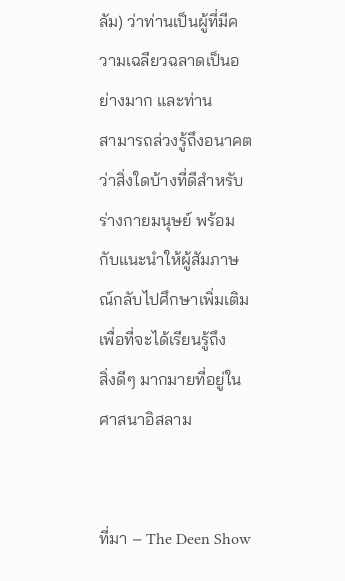ลัม) ว่าท่านเป็นผู้ที่มีความเฉลียวฉลาดเป็นอย่างมาก และท่าน
สามารถล่วงรู้ถึงอนาคตว่าสิ่งใดบ้างที่ดีสำหรับร่างกายมนุษย์ พร้อม
กับแนะนำให้ผู้สัมภาษณ์กลับไปศึกษาเพิ่มเติม เพื่อที่จะได้เรียนรู้ถึง
สิ่งดีๆ มากมายที่อยู่ในศาสนาอิสลาม


ที่มา – The Deen Show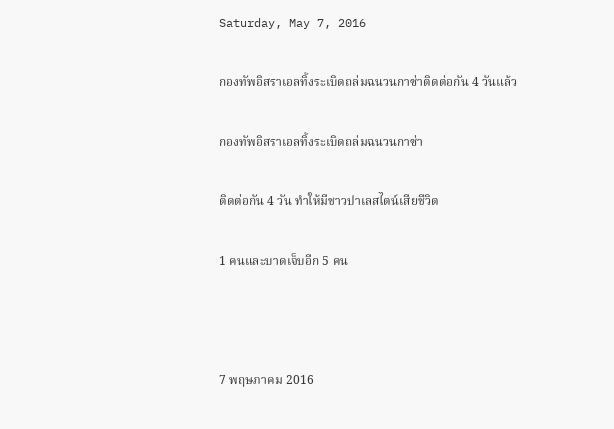Saturday, May 7, 2016

กองทัพอิสราเอลทิ้งระเบิดถล่มฉนวนกาซ่าติดต่อกัน 4 วันแล้ว

กองทัพอิสราเอลทิ้งระเบิดถล่มฉนวนกาซ่า

ติดต่อกัน 4 วัน ทำให้มีชาวปาเลสไตน์เสียชีวิต

1 คนและบาดเจ็บอีก 5 คน



7 พฤษภาคม 2016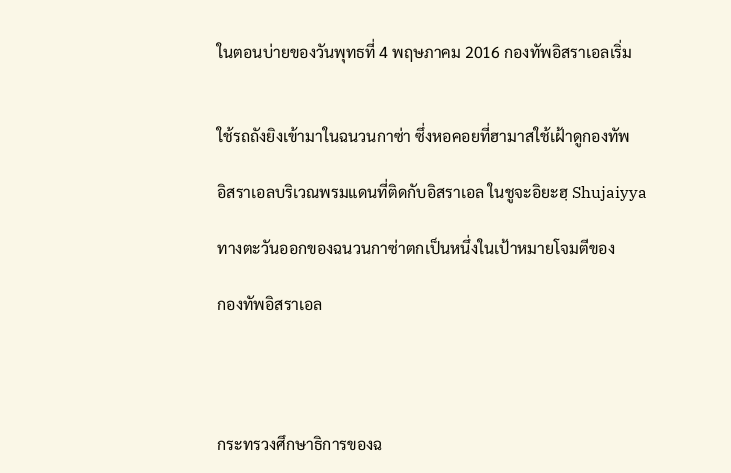ในตอนบ่ายของวันพุทธที่ 4 พฤษภาคม 2016 กองทัพอิสราเอลเริ่ม


ใช้รถถังยิงเข้ามาในฉนวนกาซ่า ซึ่งหอคอยที่ฮามาสใช้เฝ้าดูกองทัพ

อิสราเอลบริเวณพรมแดนที่ติดกับอิสราเอล ในชูจะอิยะฮฺ Shujaiyya

ทางตะวันออกของฉนวนกาซ่าตกเป็นหนึ่งในเป้าหมายโจมตีของ

กองทัพอิสราเอล




กระทรวงศึกษาธิการของฉ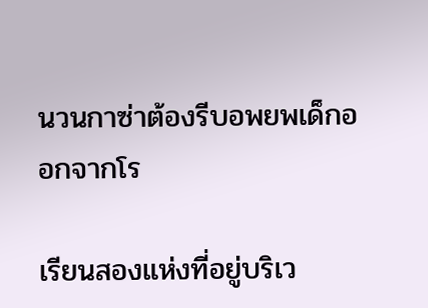นวนกาซ่าต้องรีบอพยพเด็กออกจากโร

เรียนสองแห่งที่อยู่บริเว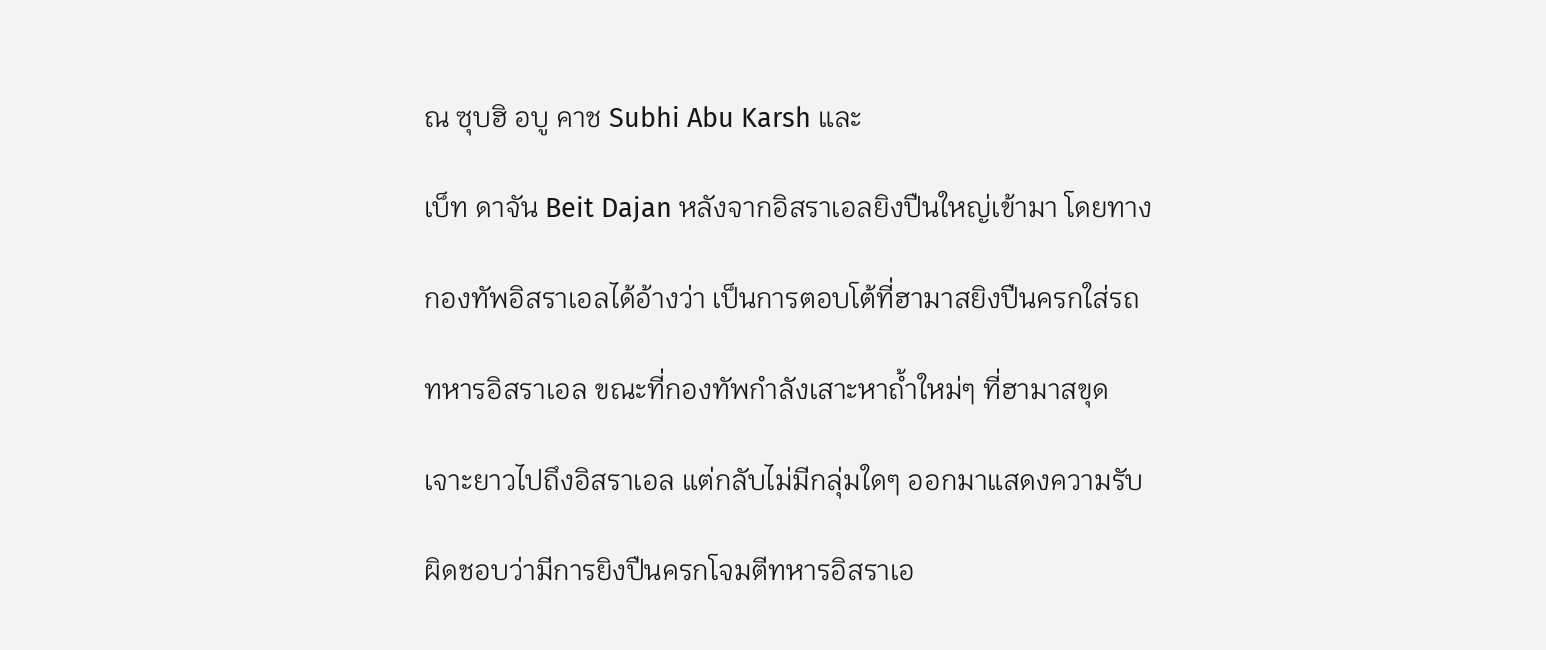ณ ซุบฮิ อบู คาช Subhi Abu Karsh และ

เบ็ท ดาจัน Beit Dajan หลังจากอิสราเอลยิงปืนใหญ่เข้ามา โดยทาง

กองทัพอิสราเอลได้อ้างว่า เป็นการตอบโต้ที่ฮามาสยิงปืนครกใส่รถ

ทหารอิสราเอล ขณะที่กองทัพกำลังเสาะหาถ้ำใหม่ๆ ที่ฮามาสขุด

เจาะยาวไปถึงอิสราเอล แต่กลับไม่มีกลุ่มใดๆ ออกมาแสดงความรับ

ผิดชอบว่ามีการยิงปืนครกโจมตีทหารอิสราเอ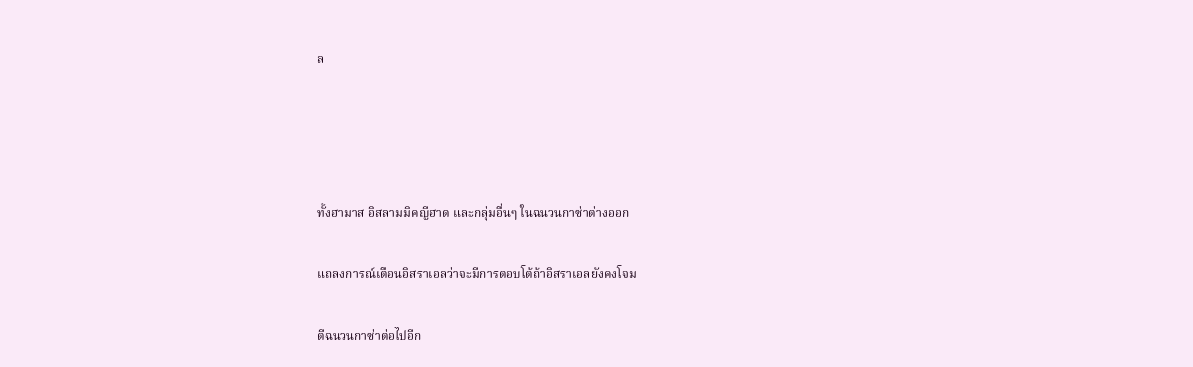ล




ทั้งฮามาส อิสลามมิคญีฮาด และกลุ่มอื่นๆ ในฉนวนกาซ่าต่างออก

แถลงการณ์เตือนอิสราเอลว่าจะมีการตอบโต้ถ้าอิสราเอลยังคงโจม

ตีฉนวนกาซ่าต่อไปอีก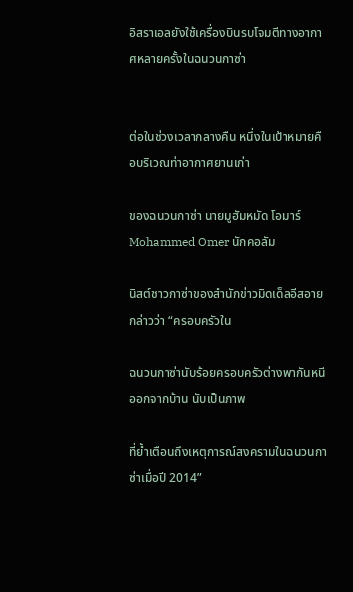อิสราเอลยังใช้เครื่องบินรบโจมตีทางอากาศหลายครั้งในฉนวนกาซ่า


ต่อในช่วงเวลากลางคืน หนึ่งในเป้าหมายคือบริเวณท่าอากาศยานเก่า

ของฉนวนกาซ่า นายมูฮัมหมัด โอมาร์ Mohammed Omer นักคอลัม

นิสต์ชาวกาซ่าของสำนักข่าวมิดเด็ลอีสอาย กล่าวว่า “ครอบครัวใน

ฉนวนกาซ่านับร้อยครอบครัวต่างพากันหนีออกจากบ้าน นับเป็นภาพ

ที่ย้ำเตือนถึงเหตุการณ์สงครามในฉนวนกาซ่าเมื่อปี 2014”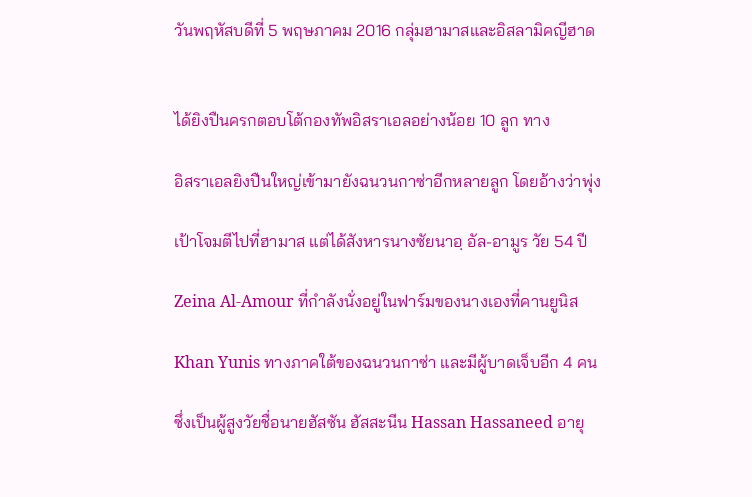วันพฤหัสบดีที่ 5 พฤษภาคม 2016 กลุ่มฮามาสและอิสลามิคญีฮาด


ได้ยิงปืนครกตอบโต้กองทัพอิสราเอลอย่างน้อย 10 ลูก ทาง

อิสราเอลยิงปืนใหญ่เข้ามายังฉนวนกาซ่าอีกหลายลูก โดยอ้างว่าพุ่ง

เป้าโจมตีไปที่ฮามาส แต่ได้สังหารนางซัยนาอฺ อัล-อามูร วัย 54 ปี

Zeina Al-Amour ที่กำลังนั่งอยู่ในฟาร์มของนางเองที่คานยูนิส

Khan Yunis ทางภาคใต้ของฉนวนกาซ่า และมีผู้บาดเจ็บอีก 4 คน

ซึ่งเป็นผู้สูงวัยชื่อนายฮัสซัน ฮัสสะนีน Hassan Hassaneed อายุ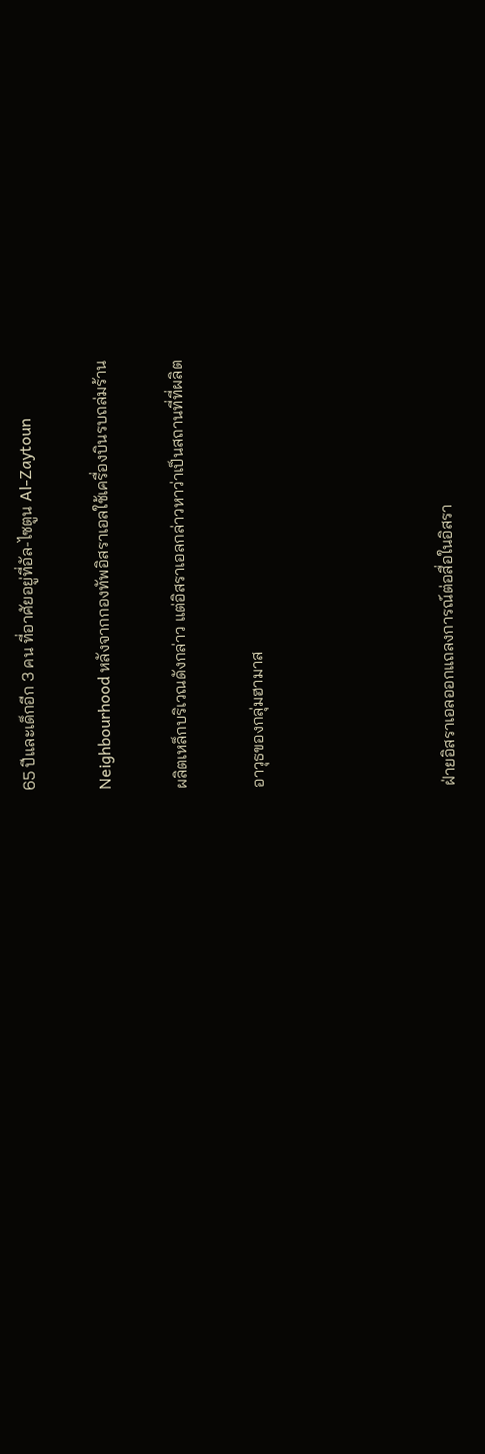65 ปีและเด็กอีก 3 คน ที่อาศัยอยู่ที่อัล-ไซตูน Al-Zaytoun

Neighbourhood หลังจากกองทัพอิสราเอลใช้เครื่องบินรบถล่มร้าน

ผลิตเหล็กบริเวณดังกล่าว แต่อิสราเอลกล่าวหาว่าเป็นสถานที่ที่ผลิต

อาวุธของกลุ่มฮามาส




ฝ่ายอิสราเอลออกแถลงการณ์ต่อสื่อในอิสรา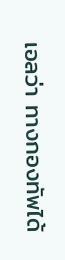เอลว่า ทางกองทัพได้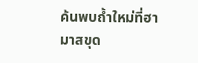ค้นพบถ้ำใหม่ที่ฮามาสขุด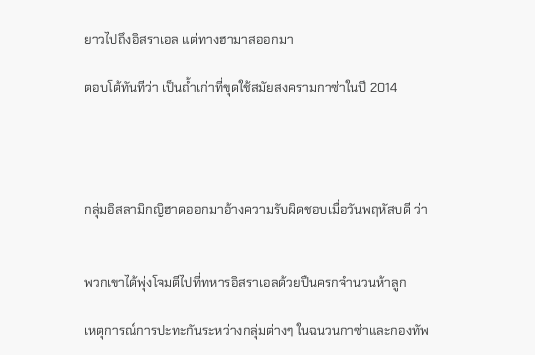ยาวไปถึงอิสราเอล แต่ทางฮามาสออกมา

ตอบโต้ทันทีว่า เป็นถ้ำเก่าที่ขุดใช้สมัยสงครามกาซ่าในปี 2014




กลุ่มอิสลามิกญิฮาดออกมาอ้างความรับผิดชอบเมื่อวันพฤหัสบดี ว่า


พวกเขาได้พุ่งโจมตีไปที่ทหารอิสราเอลด้วยปืนครกจำนวนห้าลูก

เหตุการณ์การปะทะกันระหว่างกลุ่มต่างๆ ในฉนวนกาซ่าและกองทัพ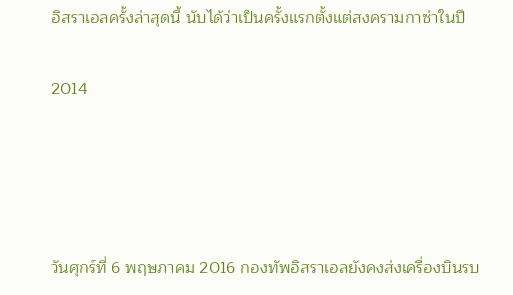อิสราเอลครั้งล่าสุดนี้ นับได้ว่าเป็นครั้งแรกตั้งแต่สงครามกาซ่าในปี

2014




วันศุกร์ที่ 6 พฤษภาคม 2016 กองทัพอิสราเอลยังคงส่งเครื่องบินรบ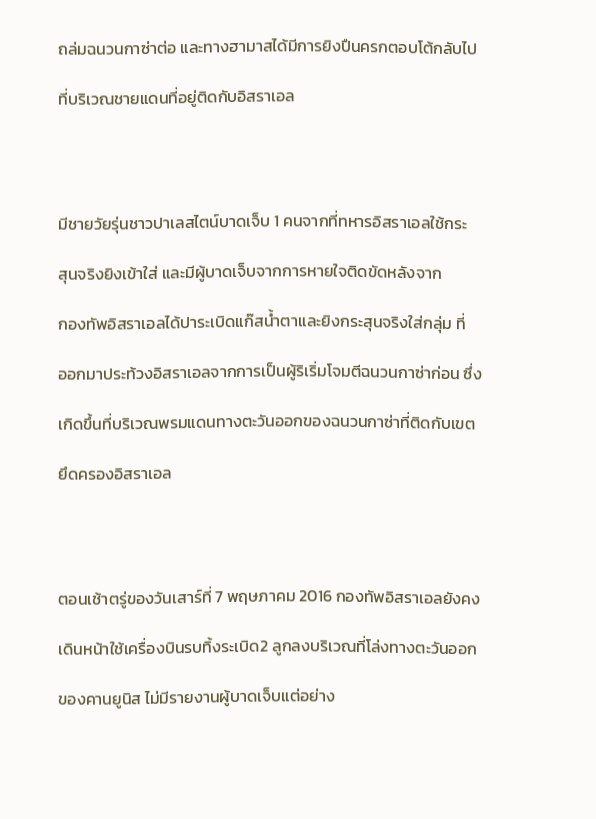ถล่มฉนวนกาซ่าต่อ และทางฮามาสได้มีการยิงปืนครกตอบโต้กลับไป

ที่บริเวณชายแดนที่อยู่ติดกับอิสราเอล




มีชายวัยรุ่นชาวปาเลสไตน์บาดเจ็บ 1 คนจากที่ทหารอิสราเอลใช้กระ

สุนจริงยิงเข้าใส่ และมีผู้บาดเจ็บจากการหายใจติดขัดหลังจาก

กองทัพอิสราเอลได้ปาระเบิดแก๊สน้ำตาและยิงกระสุนจริงใส่กลุ่ม ที่

ออกมาประท้วงอิสราเอลจากการเป็นผู้ริเริ่มโจมตีฉนวนกาซ่าก่อน ซึ่ง

เกิดขึ้นที่บริเวณพรมแดนทางตะวันออกของฉนวนกาซ่าที่ติดกับเขต

ยึดครองอิสราเอล




ตอนเช้าตรู่ของวันเสาร์ที่ 7 พฤษภาคม 2016 กองทัพอิสราเอลยังคง

เดินหน้าใช้เครื่องบินรบทิ้งระเบิด2 ลูกลงบริเวณที่โล่งทางตะวันออก

ของคานยูนิส ไม่มีรายงานผู้บาดเจ็บแต่อย่าง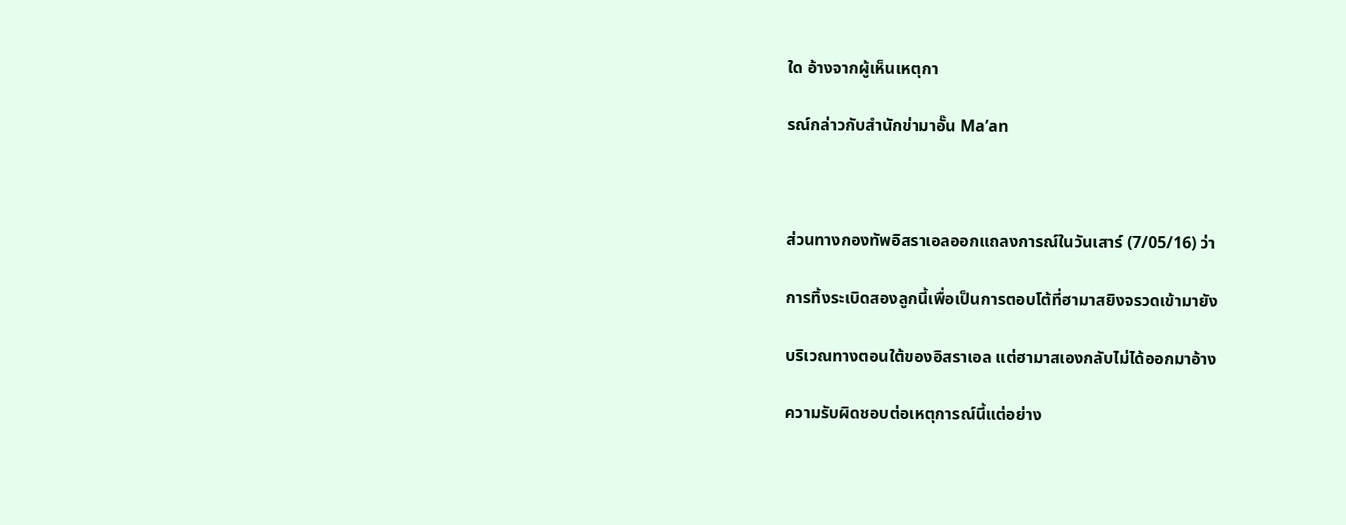ใด อ้างจากผู้เห็นเหตุกา

รณ์กล่าวกับสำนักข่ามาอั๊น Ma’an



ส่วนทางกองทัพอิสราเอลออกแถลงการณ์ในวันเสาร์ (7/05/16) ว่า

การทิ้งระเบิดสองลูกนี้เพื่อเป็นการตอบโต้ที่ฮามาสยิงจรวดเข้ามายัง

บริเวณทางตอนใต้ของอิสราเอล แต่ฮามาสเองกลับไม่ได้ออกมาอ้าง

ความรับผิดชอบต่อเหตุการณ์นี้แต่อย่าง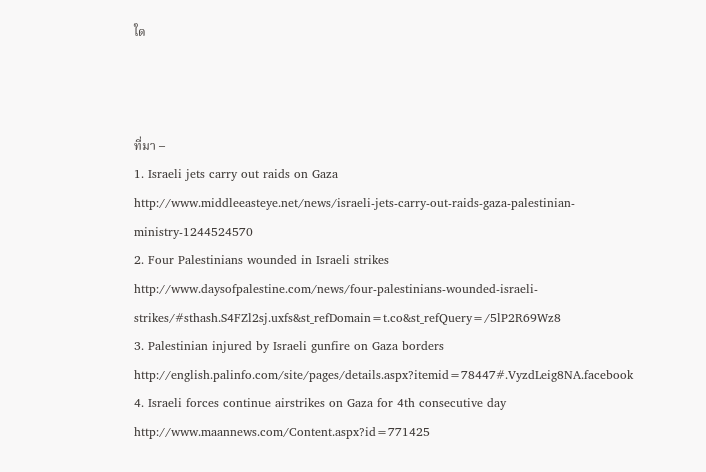ใด



ที่มา –
1. Israeli jets carry out raids on Gaza
http://www.middleeasteye.net/news/israeli-jets-carry-out-raids-gaza-palestinian-ministry-1244524570
2. Four Palestinians wounded in Israeli strikes
http://www.daysofpalestine.com/news/four-palestinians-wounded-israeli-strikes/#sthash.S4FZl2sj.uxfs&st_refDomain=t.co&st_refQuery=/5lP2R69Wz8
3. Palestinian injured by Israeli gunfire on Gaza borders
http://english.palinfo.com/site/pages/details.aspx?itemid=78447#.VyzdLeig8NA.facebook
4. Israeli forces continue airstrikes on Gaza for 4th consecutive day
http://www.maannews.com/Content.aspx?id=771425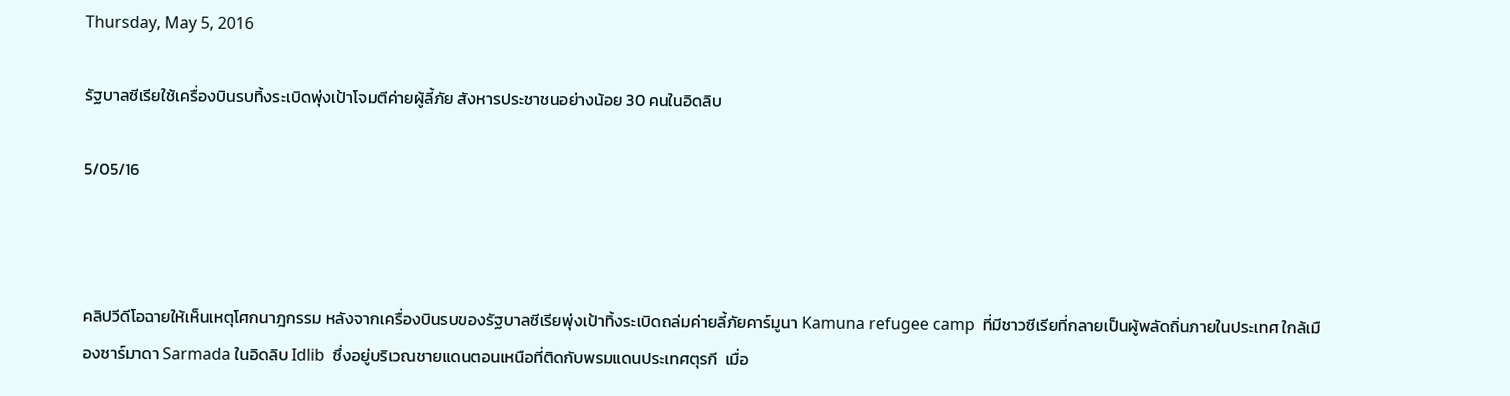Thursday, May 5, 2016

รัฐบาลซีเรียใช้เครื่องบินรบทิ้งระเบิดพุ่งเป้าโจมตีค่ายผู้ลี้ภัย สังหารประชาชนอย่างน้อย 30 คนในอิดลิบ

5/05/16



คลิปวีดีโอฉายให้เห็นเหตุโศกนาฎกรรม หลังจากเครื่องบินรบของรัฐบาลซีเรียพุ่งเป้าทิ้งระเบิดถล่มค่ายลี้ภัยคาร์มูนา Kamuna refugee camp  ที่มีชาวซีเรียที่กลายเป็นผู้พลัดถิ่นภายในประเทศ ใกล้เมืองซาร์มาดา Sarmada ในอิดลิบ Idlib  ซึ่งอยู่บริเวณชายแดนตอนเหนือที่ติดกับพรมแดนประเทศตุรกี  เมื่อ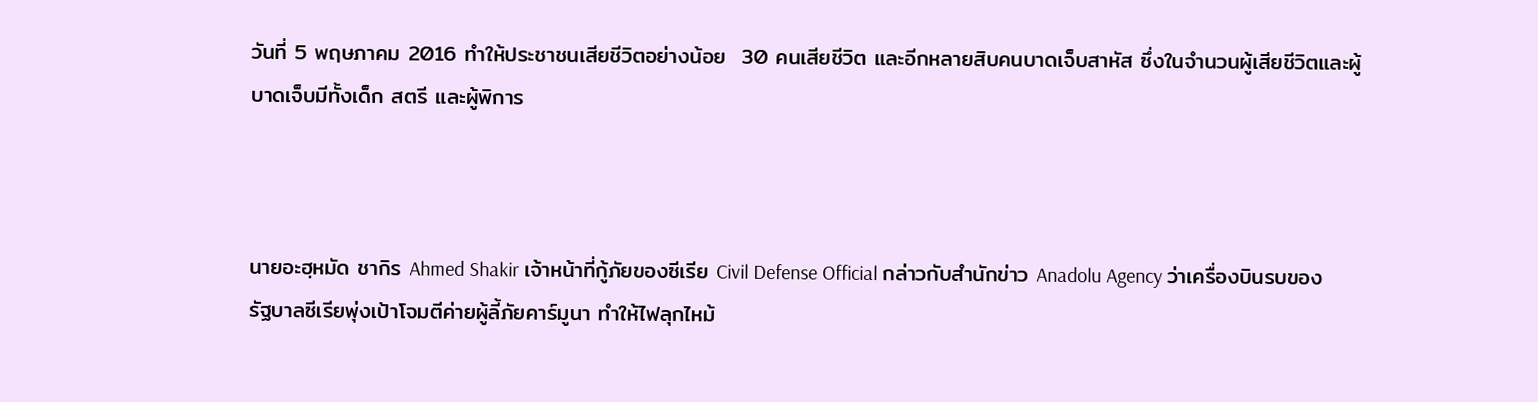วันที่ 5 พฤษภาคม 2016 ทำให้ประชาชนเสียชีวิตอย่างน้อย  30 คนเสียชีวิต และอีกหลายสิบคนบาดเจ็บสาหัส ซึ่งในจำนวนผู้เสียชีวิตและผู้บาดเจ็บมีทั้งเด็ก สตรี และผู้พิการ



นายอะฮฺหมัด ชากิร Ahmed Shakir เจ้าหน้าที่กู้ภัยของซีเรีย Civil Defense Official กล่าวกับสำนักข่าว Anadolu Agency ว่าเครื่องบินรบของรัฐบาลซีเรียพุ่งเป้าโจมตีค่ายผู้ลี้ภัยคาร์มูนา ทำให้ไฟลุกไหม้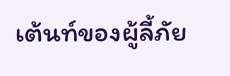เต้นท์ของผู้ลี้ภัย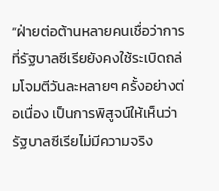“ฝ่ายต่อต้านหลายคนเชื่อว่าการที่รัฐบาลซีเรียยังคงใช้ระเบิดถล่มโจมตีวันละหลายๆ ครั้งอย่างต่อเนื่อง เป็นการพิสูจน์ให้เห็นว่ารัฐบาลซีเรียไม่มีความจริง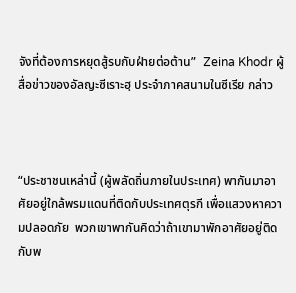จังที่ต้องการหยุดสู้รบกับฝ่ายต่อต้าน”  Zeina Khodr ผู้สื่อข่าวของอัลญะซีเราะฮฺ ประจำภาคสนามในซีเรีย กล่าว



“ประชาชนเหล่านี้ (ผู้พลัดถิ่นภายในประเทศ) พากันมาอาศัยอยู่ใกล้พรมแดนที่ติดกับประเทศตุรกี เพื่อแสวงหาความปลอดภัย  พวกเขาพากันคิดว่าถ้าเขามาพักอาศัยอยู่ติดกับพ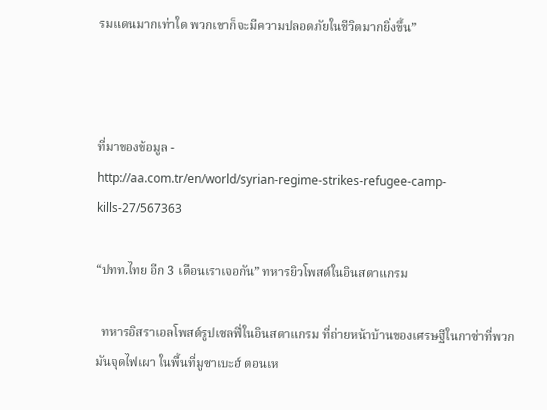รมแดนมากเท่าใด พวกเขาก็จะมีความปลอดภัยในชีวิตมากยิ่งขึ้น”



ที่มาของข้อมูล -
http://aa.com.tr/en/world/syrian-regime-strikes-refugee-camp-kills-27/567363

“ปทท.ไทย อีก 3 เดือนเราเจอกัน” ทหารยิวโพสต์ในอินสตาแกรม

  ทหารอิสราเอลโพสต์รูปเซลฟี่ในอินสตาแกรม ที่ถ่ายหน้าบ้านของเศรษฐีในกาซ่าที่พวกมันจุดไฟเผา ในพื้นที่มูซาเบะฮ์ ตอนเห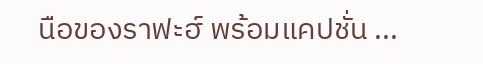นือของราฟะฮ์ พร้อมแคปชั่น ...